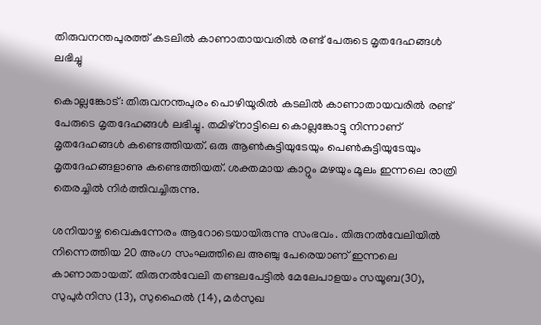തിരുവനന്തപുരത്ത് കടലില്‍ കാണാതായവരില്‍ രണ്ട് പേരുടെ മൃതദേഹങ്ങള്‍ ലഭിച്ചു

കൊല്ലങ്കോട്: തിരുവനന്തപുരം പൊഴിയൂരില്‍ കടലില്‍ കാണാതായവരില്‍ രണ്ട് പേരുടെ മൃതദേഹങ്ങള്‍ ലഭിച്ചു. തമിഴ്‌നാട്ടിലെ കൊല്ലങ്കോട്ടു നിന്നാണ് മൃതദേഹങ്ങള്‍ കണ്ടെത്തിയത്. ഒരു ആണ്‍കുട്ടിയുടേയും പെണ്‍കുട്ടിയുടേയും മൃതദേഹങ്ങളാണു കണ്ടെത്തിയത്. ശക്തമായ കാറ്റും മഴയും മൂലം ഇന്നലെ രാത്രി തെരച്ചില്‍ നിര്‍ത്തിവച്ചിരുന്നു.

ശനിയാഴ്ച വൈകുന്നേരം ആറോടെയായിരുന്നു സംഭവം. തിരുനല്‍വേലിയില്‍ നിന്നെത്തിയ 20 അംഗ സംഘത്തിലെ അഞ്ചു പേരെയാണ് ഇന്നലെ കാണാതായത്. തിരുനല്‍വേലി തണ്ടലപേട്ടില്‍ മേലേപാളയം സയൂബ(30), സുപുര്‍നിസ (13), സുഹൈല്‍ (14), മര്‍സുഖ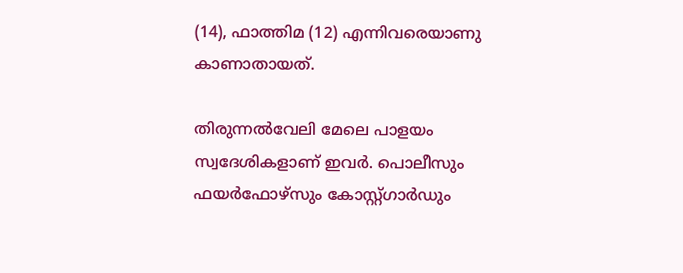(14), ഫാത്തിമ (12) എന്നിവരെയാണു കാണാതായത്.

തിരുന്നല്‍വേലി മേലെ പാളയം സ്വദേശികളാണ് ഇവര്‍. പൊലീസും ഫയര്‍ഫോഴ്‌സും കോസ്റ്റ്ഗാര്‍ഡും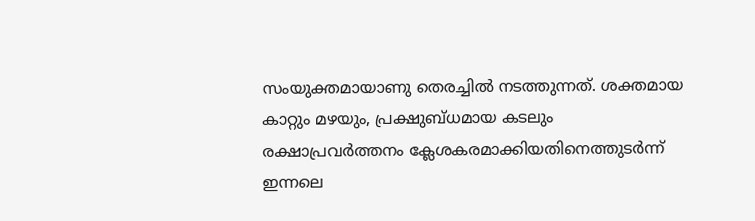സംയുക്തമായാണു തെരച്ചില്‍ നടത്തുന്നത്. ശക്തമായ കാറ്റും മഴയും, പ്രക്ഷുബ്ധമായ കടലും രക്ഷാപ്രവര്‍ത്തനം ക്ലേശകരമാക്കിയതിനെത്തുടര്‍ന്ന് ഇന്നലെ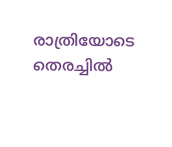രാത്രിയോടെ തെരച്ചില്‍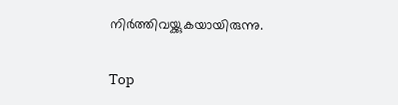നിര്‍ത്തിവയ്ക്കുകയായിരുന്നു.

Top